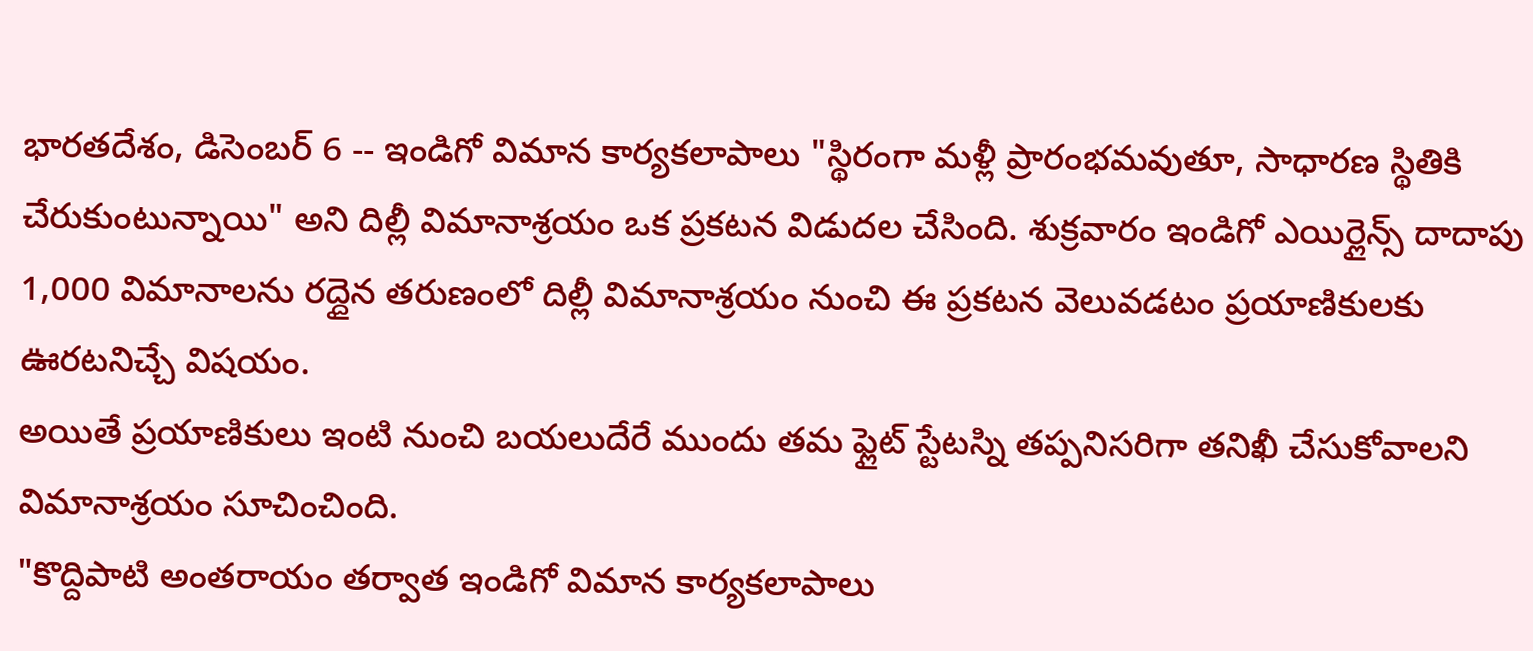భారతదేశం, డిసెంబర్ 6 -- ఇండిగో విమాన కార్యకలాపాలు "స్థిరంగా మళ్లీ ప్రారంభమవుతూ, సాధారణ స్థితికి చేరుకుంటున్నాయి" అని దిల్లీ విమానాశ్రయం ఒక ప్రకటన విడుదల చేసింది. శుక్రవారం ఇండిగో ఎయిర్లైన్స్ దాదాపు 1,000 విమానాలను రద్దైన తరుణంలో దిల్లీ విమానాశ్రయం నుంచి ఈ ప్రకటన వెలువడటం ప్రయాణికులకు ఊరటనిచ్చే విషయం.
అయితే ప్రయాణికులు ఇంటి నుంచి బయలుదేరే ముందు తమ ఫ్లైట్ స్టేటస్ని తప్పనిసరిగా తనిఖీ చేసుకోవాలని విమానాశ్రయం సూచించింది.
"కొద్దిపాటి అంతరాయం తర్వాత ఇండిగో విమాన కార్యకలాపాలు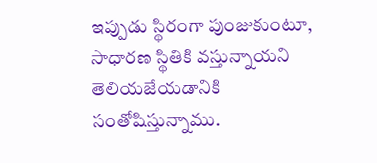ఇప్పుడు స్థిరంగా పుంజుకుంటూ, సాధారణ స్థితికి వస్తున్నాయని తెలియజేయడానికి సంతోషిస్తున్నాము.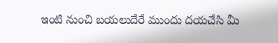ఇంటి నుంచి బయలుదేరే ముందు దయచేసి మీ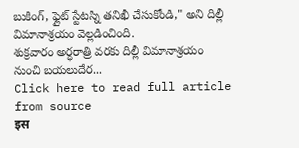బుకింగ్, ఫ్లైట్ స్టేటస్ని తనిఖీ చేసుకోండి," అని దిల్లీ విమానాశ్రయం వెల్లడించింది.
శుక్రవారం అర్ధరాత్రి వరకు దిల్లీ విమానాశ్రయం నుంచి బయలుదేర...
Click here to read full article from source
इस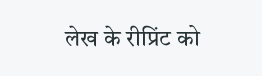लेख के रीप्रिंट को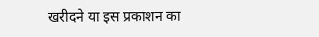खरीदने या इस प्रकाशन का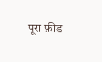पूरा फ़ीड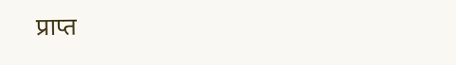प्राप्त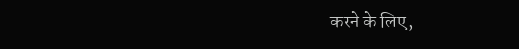करने के लिए,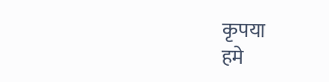कृपया
हमे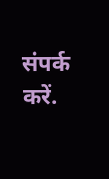संपर्क करें.